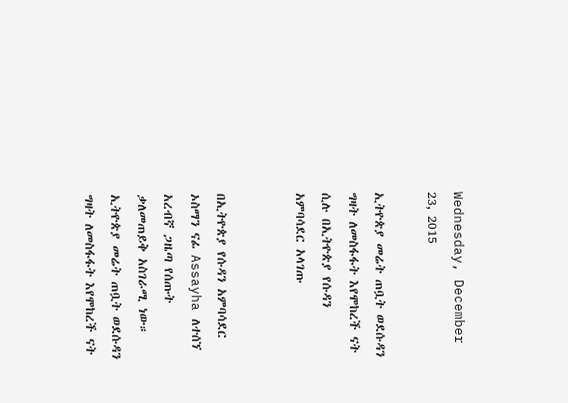Wednesday, December 23, 2015

ኢትዮጵያ መሬት ጠቧት ወደሱዳን ግዛት ለመስፋፋት እየሞከረች ናት ሲሉ በኢትዮጵያ የሱዳን አምባሳደር አላገጡ


በኢትዮጵያ የሱዳን አምባሳደር ኦስማን ናፊ Assayha ለተሰኘ አረብኛ ጋዜጣ የሰጡት ቃለመጠይቅ አስገራሚ ነው። ኢትዮጵያ መሬት ጠቧት ወደሱዳን ግዛት ለመስፋፋት እየሞከረች ናት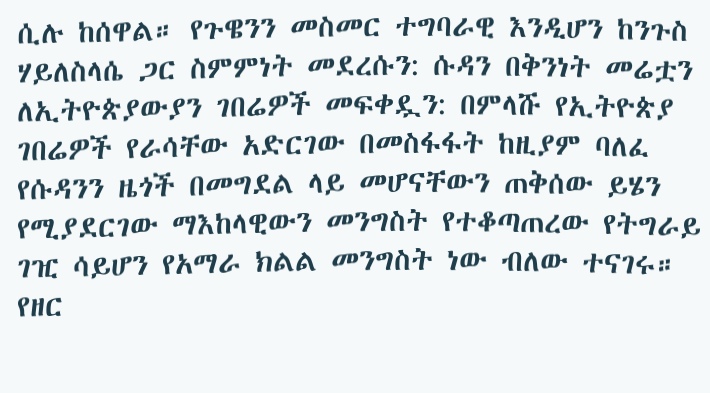ሲሉ ከሰዋል። የጉዌንን መስመር ተግባራዊ እንዲሆን ከንጉስ ሃይለስላሴ ጋር ስምምነት መደረሱን: ሱዳን በቅንነት መሬቷን ለኢትዮጵያውያን ገበሬዎች መፍቀዷን: በምላሹ የኢትዮጵያ ገበሬዎች የራሳቸው አድርገው በመስፋፋት ከዚያም ባለፈ የሱዳንን ዜጎች በመግደል ላይ መሆናቸውን ጠቅሰው ይሄን የሚያደርገው ማእከላዊውን መንግስት የተቆጣጠረው የትግራይ ገዢ ሳይሆን የአማራ ክልል መንግስት ነው ብለው ተናገሩ። የዘር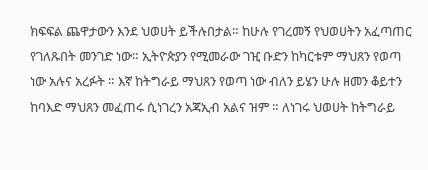ክፍፍል ጨዋታውን እንደ ህወሀት ይችሉበታል። ከሁሉ የገረመኝ የህወሀትን አፈጣጠር የገለጹበት መንገድ ነው። ኢትዮጵያን የሚመራው ገዢ ቡድን ከካርቱም ማህጸን የወጣ ነው አሉና አረፉት ። እኛ ከትግራይ ማህጸን የወጣ ነው ብለን ይሄን ሁሉ ዘመን ቆይተን ከባእድ ማህጸን መፈጠሩ ሲነገረን አጃኢብ አልና ዝም ። ለነገሩ ህወሀት ከትግራይ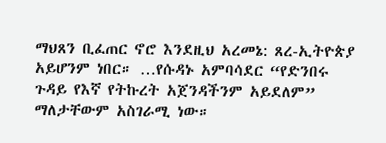ማህጸን ቢፈጠር ኖሮ እንደዚህ አረመኔ: ጸረ-ኢትዮጵያ አይሆንም ነበር። …የሱዳኑ አምባሳደር “የድንበሩ ጉዳይ የእኛ የትኩረት አጀንዳችንም አይደለም” ማለታቸውም አስገራሚ ነው።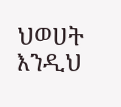ህወሀት እንዲህ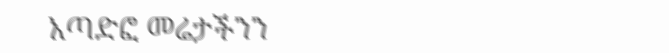አጣድፎ መሬታችንን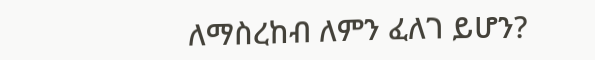ለማስረከብ ለምን ፈለገ ይሆን?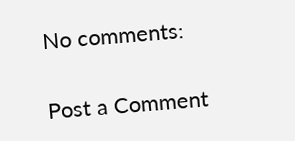No comments:

Post a Comment